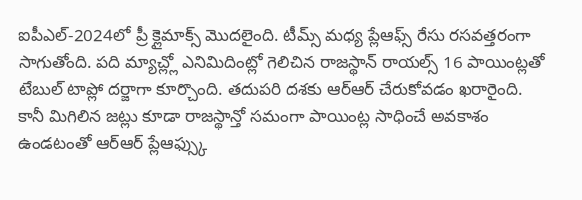ఐపీఎల్-2024లో ప్రీ క్లైమాక్స్ మొదలైంది. టీమ్స్ మధ్య ప్లేఆఫ్స్ రేసు రసవత్తరంగా సాగుతోంది. పది మ్యాచ్ల్లో ఎనిమిదింట్లో గెలిచిన రాజస్థాన్ రాయల్స్ 16 పాయింట్లతో టేబుల్ టాప్లో దర్జాగా కూర్చొంది. తదుపరి దశకు ఆర్ఆర్ చేరుకోవడం ఖరారైంది. కానీ మిగిలిన జట్లు కూడా రాజస్థాన్తో సమంగా పాయింట్ల సాధించే అవకాశం ఉండటంతో ఆర్ఆర్ ప్లేఆఫ్స్కు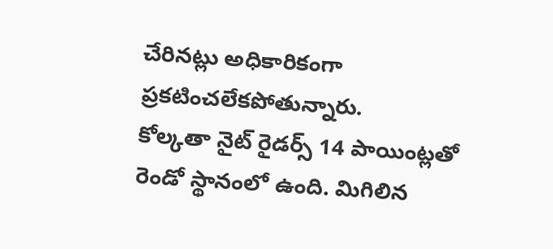చేరినట్లు అధికారికంగా ప్రకటించలేకపోతున్నారు.
కోల్కతా నైట్ రైడర్స్ 14 పాయింట్లతో రెండో స్థానంలో ఉంది. మిగిలిన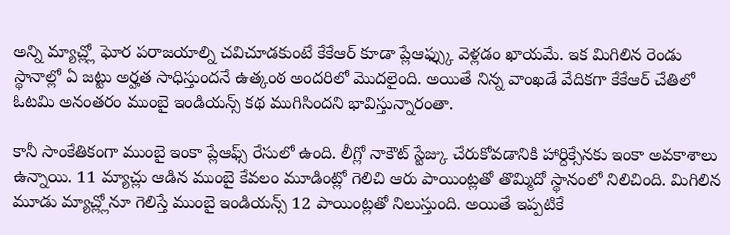అన్ని మ్యాచ్ల్లో ఘోర పరాజయాల్ని చవిచూడకుంటే కేకేఆర్ కూడా ప్లేఆఫ్స్కు వెళ్లడం ఖాయమే. ఇక మిగిలిన రెండు స్థానాల్లో ఏ జట్టు అర్హత సాధిస్తుందనే ఉత్కంఠ అందరిలో మొదలైంది. అయితే నిన్న వాంఖడే వేదికగా కేకేఆర్ చేతిలో ఓటమి అనంతరం ముంబై ఇండియన్స్ కథ ముగిసిందని భావిస్తున్నారంతా.

కానీ సాంకేతికంగా ముంబై ఇంకా ప్లేఆఫ్స్ రేసులో ఉంది. లీగ్లో నాకౌట్ స్టేజ్కు చేరుకోవడానికి హార్దిక్సేనకు ఇంకా అవకాశాలు ఉన్నాయి. 11 మ్యాచ్లు ఆడిన ముంబై కేవలం మూడింట్లో గెలిచి ఆరు పాయింట్లతో తొమ్మిదో స్థానంలో నిలిచింది. మిగిలిన మూడు మ్యాచ్ల్లోనూ గెలిస్తే ముంబై ఇండియన్స్ 12 పాయింట్లతో నిలుస్తుంది. అయితే ఇప్పటికే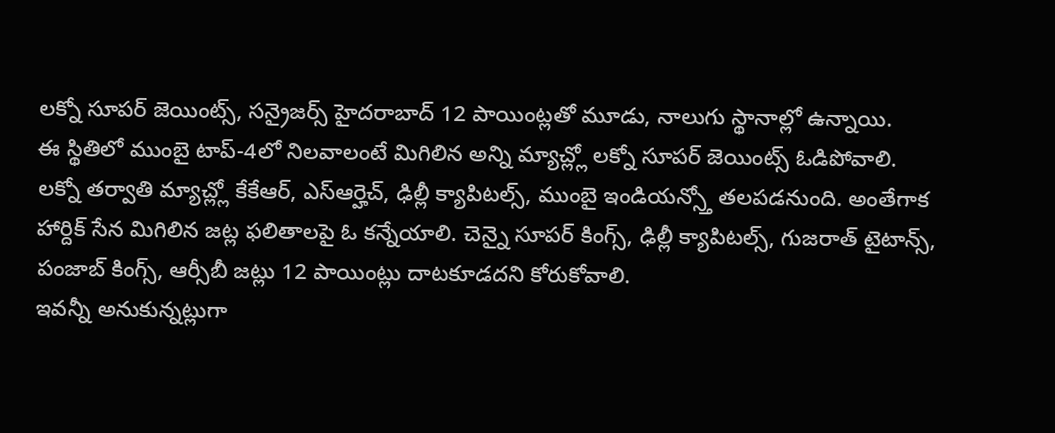లక్నో సూపర్ జెయింట్స్, సన్రైజర్స్ హైదరాబాద్ 12 పాయింట్లతో మూడు, నాలుగు స్థానాల్లో ఉన్నాయి.
ఈ స్థితిలో ముంబై టాప్-4లో నిలవాలంటే మిగిలిన అన్ని మ్యాచ్ల్లో లక్నో సూపర్ జెయింట్స్ ఓడిపోవాలి. లక్నో తర్వాతి మ్యాచ్ల్లో కేకేఆర్, ఎస్ఆర్హెచ్, ఢిల్లీ క్యాపిటల్స్, ముంబై ఇండియన్స్తో తలపడనుంది. అంతేగాక హార్దిక్ సేన మిగిలిన జట్ల ఫలితాలపై ఓ కన్నేయాలి. చెన్నై సూపర్ కింగ్స్, ఢిల్లీ క్యాపిటల్స్, గుజరాత్ టైటాన్స్, పంజాబ్ కింగ్స్, ఆర్సీబీ జట్లు 12 పాయింట్లు దాటకూడదని కోరుకోవాలి.
ఇవన్నీ అనుకున్నట్లుగా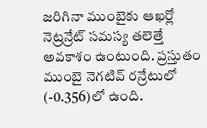జరిగినా ముంబైకు ఆఖర్లో నెట్రన్రేట్ సమస్య తలెత్తే అవకాశం ఉంటుంది. ప్రస్తుతం ముంబై నెగటివ్ రన్రేటులో (-0.356)లో ఉంది.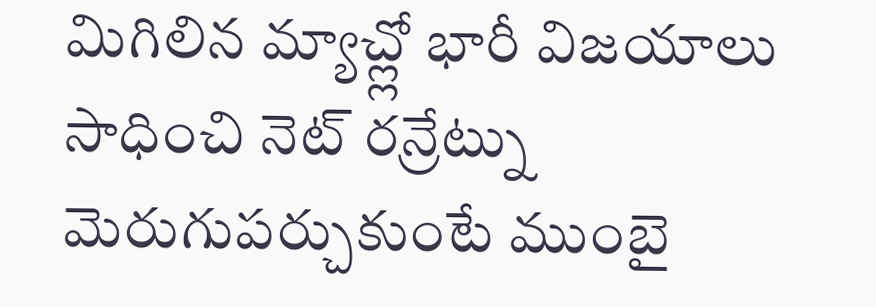మిగిలిన మ్యాచ్ల్లో భారీ విజయాలు సాధించి నెట్ రన్రేట్ను మెరుగుపర్చుకుంటే ముంబై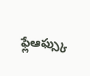ఫ్లేఆఫ్స్కు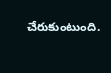చేరుకుంటుంది.